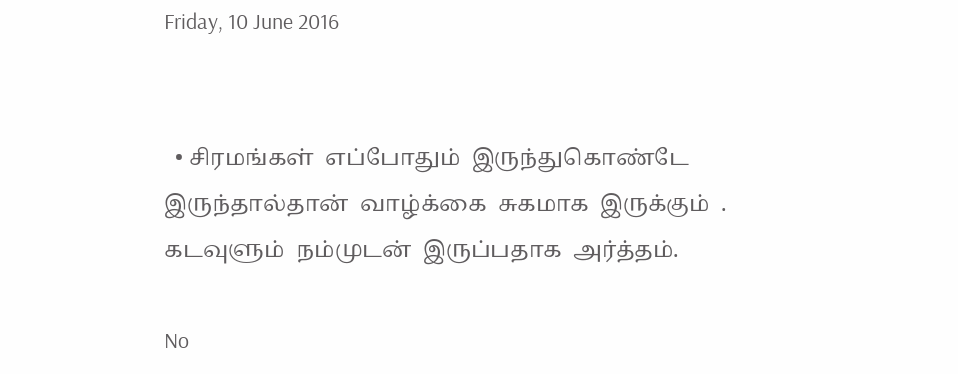Friday, 10 June 2016


  • சிரமங்கள்  எப்போதும்  இருந்துகொண்டே  இருந்தால்தான்  வாழ்க்கை  சுகமாக  இருக்கும்  . கடவுளும்  நம்முடன்  இருப்பதாக  அர்த்தம்.

No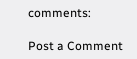comments:

Post a Comment